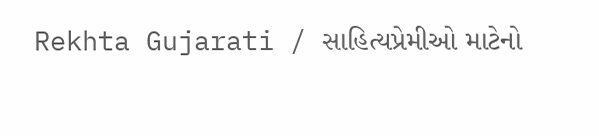Rekhta Gujarati / સાહિત્યપ્રેમીઓ માટેનો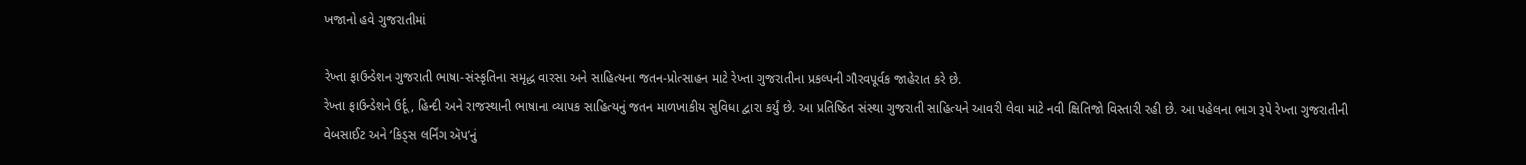ખજાનો હવે ગુજરાતીમાં

રેખ્તા ફાઉન્ડેશન ગુજરાતી ભાષા-સંસ્કૃતિના સમૃદ્ધ વારસા અને સાહિત્યના જતન-પ્રોત્સાહન માટે રેખ્તા ગુજરાતીના પ્રકલ્પની ગૌરવપૂર્વક જાહેરાત કરે છે.
રેખ્તા ફાઉન્ડેશને ઉર્દૂ, હિન્દી અને રાજસ્થાની ભાષાના વ્યાપક સાહિત્યનું જતન માળખાકીય સુવિધા દ્વારા કર્યું છે. આ પ્રતિષ્ઠિત સંસ્થા ગુજરાતી સાહિત્યને આવરી લેવા માટે નવી ક્ષિતિજો વિસ્તારી રહી છે. આ પહેલના ભાગ રૂપે રેખ્તા ગુજરાતીની વેબસાઈટ અને ‘કિડ્સ લર્નિંગ ઍપ’નું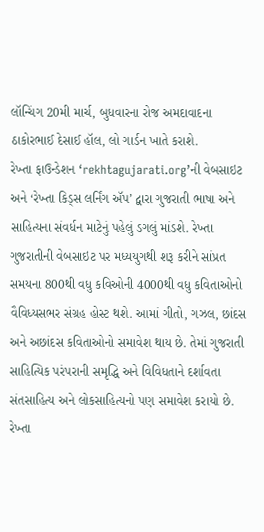લૉન્ચિંગ 20મી માર્ચ, બુધવારના રોજ અમદાવાદના ઠાકોરભાઈ દેસાઈ હૉલ, લો ગાર્ડન ખાતે કરાશે.
રેખ્તા ફાઉન્ડેશન ‘rekhtagujarati.org’ની વેબસાઇટ અને ‘રેખ્તા કિડ્સ લર્નિંગ ઍપ’ દ્વારા ગુજરાતી ભાષા અને સાહિત્યના સંવર્ધન માટેનું પહેલું ડગલું માંડશે. રેખ્તા ગુજરાતીની વેબસાઇટ પર મધ્યયુગથી શરૂ કરીને સાંપ્રત સમયના 800થી વધુ કવિઓની 4000થી વધુ કવિતાઓનો વૈવિધ્યસભર સંગ્રહ હોસ્ટ થશે. આમાં ગીતો, ગઝલ, છાંદસ અને અછાંદસ કવિતાઓનો સમાવેશ થાય છે. તેમાં ગુજરાતી સાહિત્યિક પરંપરાની સમૃદ્ધિ અને વિવિધતાને દર્શાવતા સંતસાહિત્ય અને લોકસાહિત્યનો પણ સમાવેશ કરાયો છે.
રેખ્તા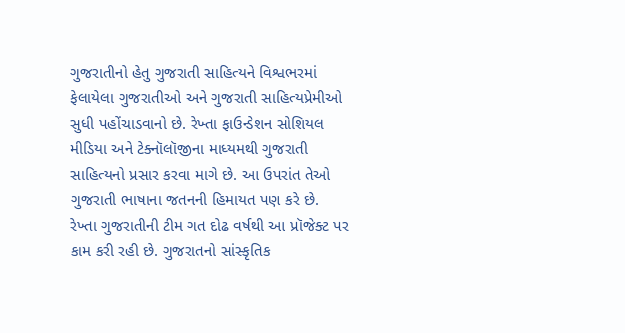ગુજરાતીનો હેતુ ગુજરાતી સાહિત્યને વિશ્વભરમાં ફેલાયેલા ગુજરાતીઓ અને ગુજરાતી સાહિત્યપ્રેમીઓ સુધી પહોંચાડવાનો છે. રેખ્તા ફાઉન્ડેશન સોશિયલ મીડિયા અને ટેક્નૉલૉજીના માધ્યમથી ગુજરાતી સાહિત્યનો પ્રસાર કરવા માગે છે. આ ઉપરાંત તેઓ ગુજરાતી ભાષાના જતનની હિમાયત પણ કરે છે.
રેખ્તા ગુજરાતીની ટીમ ગત દોઢ વર્ષથી આ પ્રૉજેક્ટ પર કામ કરી રહી છે. ગુજરાતનો સાંસ્કૃતિક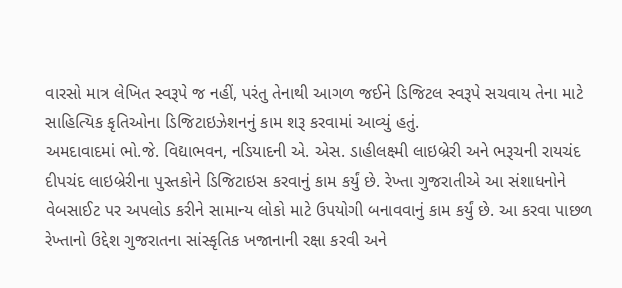વારસો માત્ર લેખિત સ્વરૂપે જ નહીં, પરંતુ તેનાથી આગળ જઈને ડિજિટલ સ્વરૂપે સચવાય તેના માટે સાહિત્યિક કૃતિઓના ડિજિટાઇઝેશનનું કામ શરૂ કરવામાં આવ્યું હતું.
અમદાવાદમાં ભો.જે. વિદ્યાભવન, નડિયાદની એ. એસ. ડાહીલક્ષ્મી લાઇબ્રેરી અને ભરૂચની રાયચંદ દીપચંદ લાઇબ્રેરીના પુસ્તકોને ડિજિટાઇસ કરવાનું કામ કર્યું છે. રેખ્તા ગુજરાતીએ આ સંશાધનોને વેબસાઈટ પર અપલોડ કરીને સામાન્ય લોકો માટે ઉપયોગી બનાવવાનું કામ કર્યું છે. આ કરવા પાછળ રેખ્તાનો ઉદ્દેશ ગુજરાતના સાંસ્કૃતિક ખજાનાની રક્ષા કરવી અને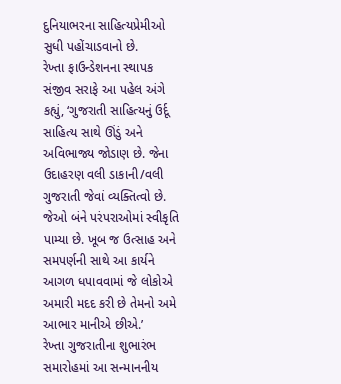દુનિયાભરના સાહિત્યપ્રેમીઓ સુધી પહોંચાડવાનો છે.
રેખ્તા ફાઉન્ડેશનના સ્થાપક સંજીવ સરાફે આ પહેલ અંગે કહ્યું, ‘ગુજરાતી સાહિત્યનું ઉર્દૂ સાહિત્ય સાથે ઊંડું અને અવિભાજ્ય જોડાણ છે. જેના ઉદાહરણ વલી ડાકાની/વલી ગુજરાતી જેવાં વ્યક્તિત્વો છે. જેઓ બંને પરંપરાઓમાં સ્વીકૃતિ પામ્યા છે. ખૂબ જ ઉત્સાહ અને સમપર્ણની સાથે આ કાર્યને આગળ ધપાવવામાં જે લોકોએ અમારી મદદ કરી છે તેમનો અમે આભાર માનીએ છીએ.’
રેખ્તા ગુજરાતીના શુભારંભ સમારોહમાં આ સન્માનનીય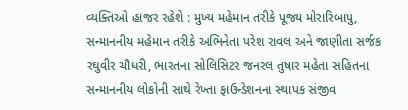વ્યક્તિઓ હાજર રહેશે : મુખ્ય મહેમાન તરીકે પૂજ્ય મોરારિબાપુ, સન્માનનીય મહેમાન તરીકે અભિનેતા પરેશ રાવલ અને જાણીતા સર્જક રઘુવીર ચૌધરી, ભારતના સોલિસિટર જનરલ તુષાર મહેતા સહિતના સન્માનનીય લોકોની સાથે રેખ્તા ફાઉન્ડેશનના સ્થાપક સંજીવ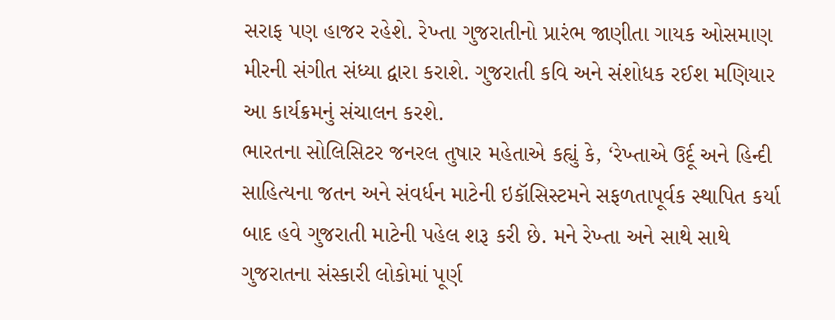સરાફ પણ હાજર રહેશે. રેખ્તા ગુજરાતીનો પ્રારંભ જાણીતા ગાયક ઓસમાણ મીરની સંગીત સંધ્યા દ્વારા કરાશે. ગુજરાતી કવિ અને સંશોધક રઈશ મણિયાર આ કાર્યક્રમનું સંચાલન કરશે.
ભારતના સોલિસિટર જનરલ તુષાર મહેતાએ કહ્યું કે, ‘રેખ્તાએ ઉર્દૂ અને હિન્દી સાહિત્યના જતન અને સંવર્ધન માટેની ઇકૉસિસ્ટમને સફળતાપૂર્વક સ્થાપિત કર્યા બાદ હવે ગુજરાતી માટેની પહેલ શરૂ કરી છે. મને રેખ્તા અને સાથે સાથે ગુજરાતના સંસ્કારી લોકોમાં પૂર્ણ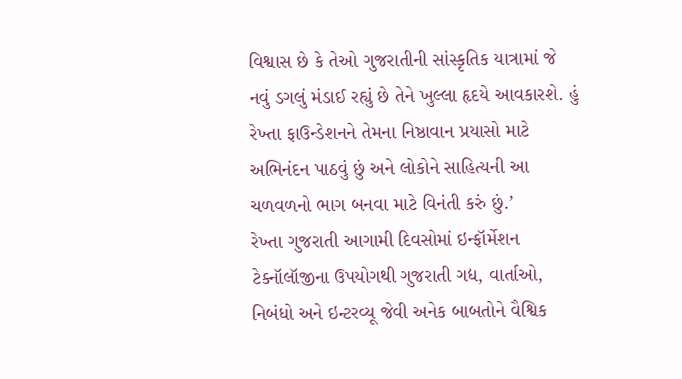વિશ્વાસ છે કે તેઓ ગુજરાતીની સાંસ્કૃતિક યાત્રામાં જે નવું ડગલું મંડાઈ રહ્યું છે તેને ખુલ્લા હૃદયે આવકારશે. હું રેખ્તા ફાઉન્ડેશનને તેમના નિષ્ઠાવાન પ્રયાસો માટે અભિનંદન પાઠવું છું અને લોકોને સાહિત્યની આ ચળવળનો ભાગ બનવા માટે વિનંતી કરું છું.’
રેખ્તા ગુજરાતી આગામી દિવસોમાં ઇન્ફૉર્મેશન ટેક્નૉલૉજીના ઉપયોગથી ગુજરાતી ગદ્ય, વાર્તાઓ, નિબંધો અને ઇન્ટરવ્યૂ જેવી અનેક બાબતોને વૈશ્વિક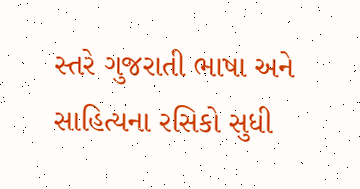સ્તરે ગુજરાતી ભાષા અને સાહિત્યના રસિકો સુધી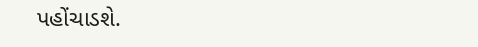પહોંચાડશે.